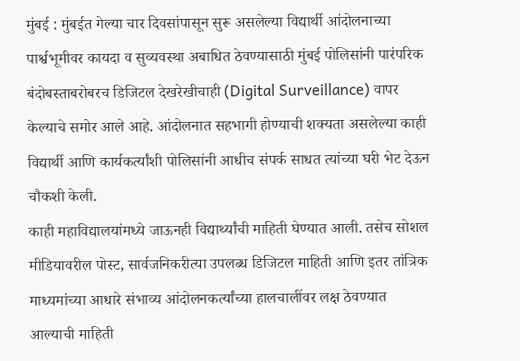मुंबई : मुंबईत गेल्या चार दिवसांपासून सुरू असलेल्या विद्यार्थी आंदोलनाच्या पार्श्वभूमीवर कायदा व सुव्यवस्था अबाधित ठेवण्यासाठी मुंबई पोलिसांनी पारंपरिक बंदोबस्ताबरोबरच डिजिटल देखरेखीचाही (Digital Surveillance) वापर केल्याचे समोर आले आहे. आंदोलनात सहभागी होण्याची शक्यता असलेल्या काही विद्यार्थी आणि कार्यकर्त्यांशी पोलिसांनी आधीच संपर्क साधत त्यांच्या घरी भेट देऊन चौकशी केली.
काही महाविद्यालयांमध्ये जाऊनही विद्यार्थ्यांची माहिती घेण्यात आली. तसेच सोशल मीडियावरील पोस्ट, सार्वजनिकरीत्या उपलब्ध डिजिटल माहिती आणि इतर तांत्रिक माध्यमांच्या आधारे संभाव्य आंदोलनकर्त्यांच्या हालचालींवर लक्ष ठेवण्यात आल्याची माहिती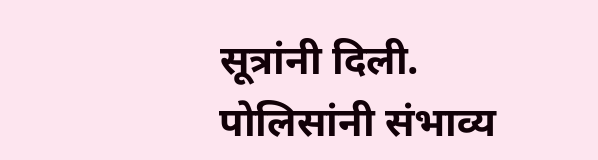सूत्रांनी दिली.
पोलिसांनी संभाव्य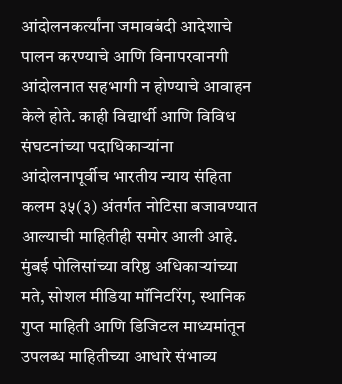आंदोलनकर्त्यांना जमावबंदी आदेशाचे पालन करण्याचे आणि विनापरवानगी आंदोलनात सहभागी न होण्याचे आवाहन केले होते. काही विद्यार्थी आणि विविध संघटनांच्या पदाधिकाऱ्यांना आंदोलनापूर्वीच भारतीय न्याय संहिता कलम ३५(३) अंतर्गत नोटिसा बजावण्यात आल्याची माहितीही समोर आली आहे.
मुंबई पोलिसांच्या वरिष्ठ अधिकाऱ्यांच्या मते, सोशल मीडिया मॉनिटरिंग, स्थानिक गुप्त माहिती आणि डिजिटल माध्यमांतून उपलब्ध माहितीच्या आधारे संभाव्य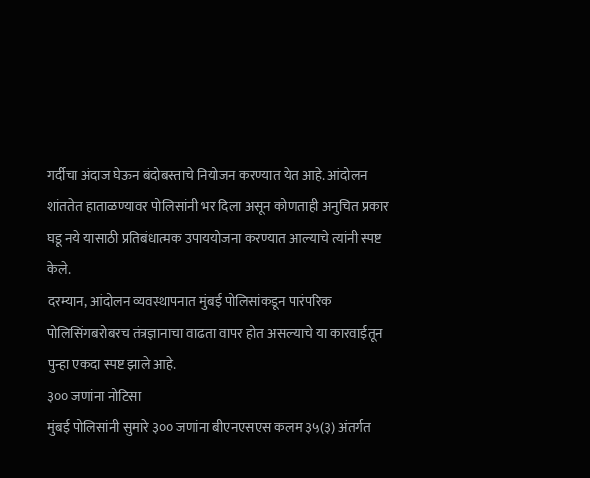गर्दीचा अंदाज घेऊन बंदोबस्ताचे नियोजन करण्यात येत आहे. आंदोलन शांततेत हाताळण्यावर पोलिसांनी भर दिला असून कोणताही अनुचित प्रकार घडू नये यासाठी प्रतिबंधात्मक उपाययोजना करण्यात आल्याचे त्यांनी स्पष्ट केले.
दरम्यान, आंदोलन व्यवस्थापनात मुंबई पोलिसांकडून पारंपरिक पोलिसिंगबरोबरच तंत्रज्ञानाचा वाढता वापर होत असल्याचे या कारवाईतून पुन्हा एकदा स्पष्ट झाले आहे.
३०० जणांना नोटिसा
मुंबई पोलिसांनी सुमारे ३०० जणांना बीएनएसएस कलम ३५(३) अंतर्गत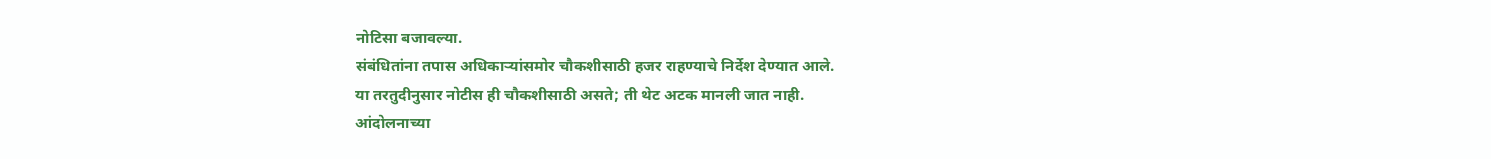नोटिसा बजावल्या.
संबंधितांना तपास अधिकाऱ्यांसमोर चौकशीसाठी हजर राहण्याचे निर्देश देण्यात आले.
या तरतुदीनुसार नोटीस ही चौकशीसाठी असते; ती थेट अटक मानली जात नाही.
आंदोलनाच्या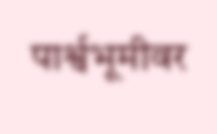पार्श्वभूमीवर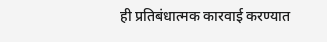ही प्रतिबंधात्मक कारवाई करण्यात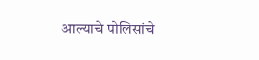आल्याचे पोलिसांचे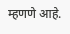म्हणणे आहे.